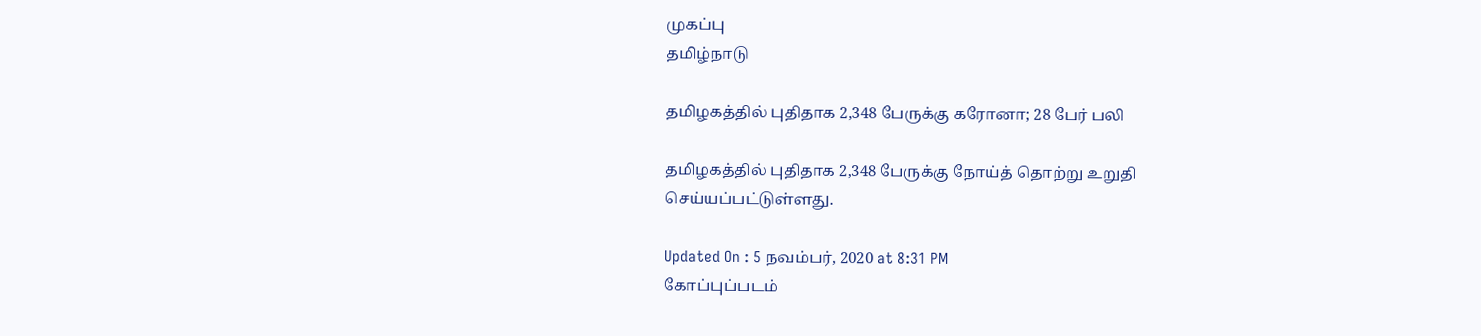முகப்பு
தமிழ்நாடு

தமிழகத்தில் புதிதாக 2,348 பேருக்கு கரோனா; 28 பேர் பலி

தமிழகத்தில் புதிதாக 2,348 பேருக்கு நோய்த் தொற்று உறுதி செய்யப்பட்டுள்ளது.

Updated On : 5 நவம்பர், 2020 at 8:31 PM
கோப்புப்படம்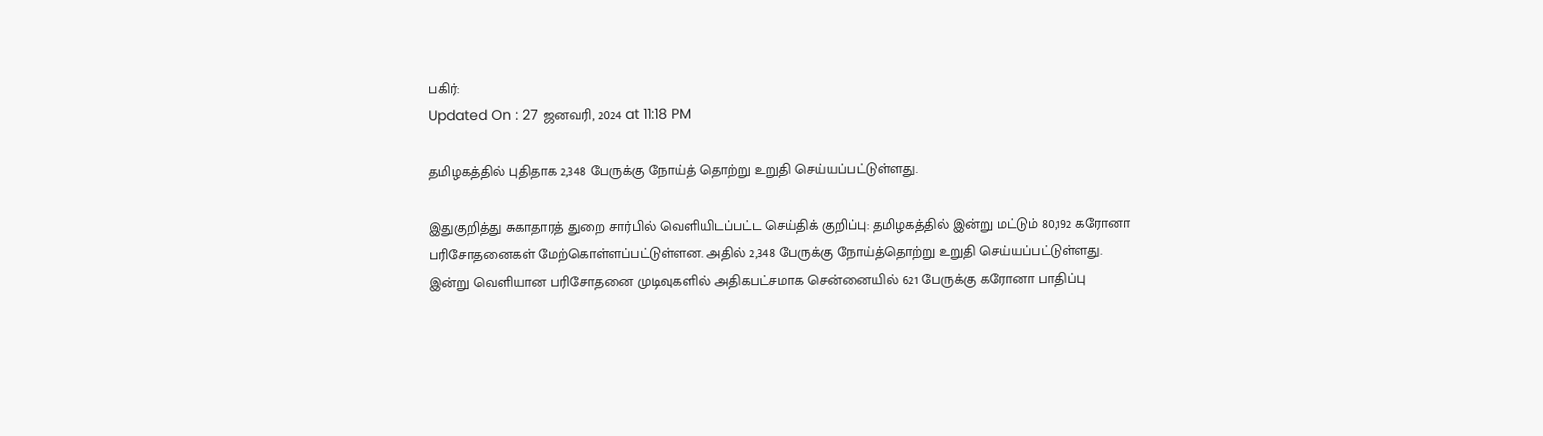பகிர்:
Updated On : 27 ஜனவரி, 2024 at 11:18 PM

தமிழகத்தில் புதிதாக 2,348 பேருக்கு நோய்த் தொற்று உறுதி செய்யப்பட்டுள்ளது.

இதுகுறித்து சுகாதாரத் துறை சார்பில் வெளியிடப்பட்ட செய்திக் குறிப்பு: தமிழகத்தில் இன்று மட்டும் 80,192 கரோனா பரிசோதனைகள் மேற்கொள்ளப்பட்டுள்ளன. அதில் 2,348 பேருக்கு நோய்த்தொற்று உறுதி செய்யப்பட்டுள்ளது. இன்று வெளியான பரிசோதனை முடிவுகளில் அதிகபட்சமாக சென்னையில் 621 பேருக்கு கரோனா பாதிப்பு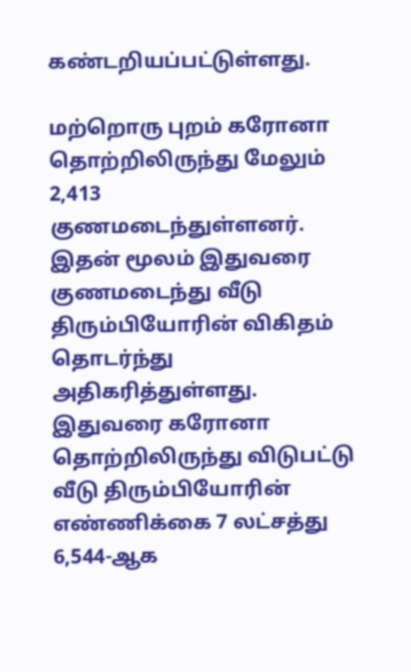கண்டறியப்பட்டுள்ளது.

மற்றொரு புறம் கரோனா தொற்றிலிருந்து மேலும் 2,413 குணமடைந்துள்ளனர். இதன் மூலம் இதுவரை குணமடைந்து வீடு திரும்பியோரின் விகிதம் தொடர்ந்து அதிகரித்துள்ளது. இதுவரை கரோனா தொற்றிலிருந்து விடுபட்டு வீடு திரும்பியோரின் எண்ணிக்கை 7 லட்சத்து 6,544-ஆக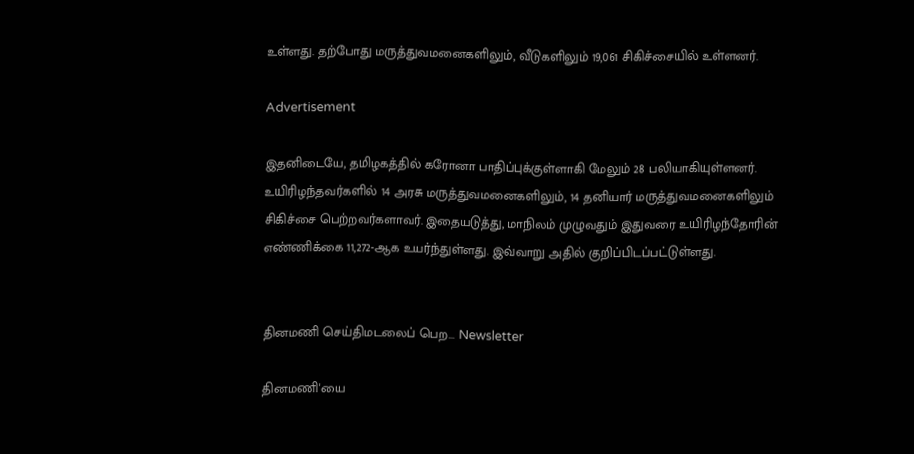உள்ளது. தற்போது மருத்துவமனைகளிலும், வீடுகளிலும் 19,061 சிகிச்சையில் உள்ளனர்.

Advertisement

இதனிடையே, தமிழகத்தில் கரோனா பாதிப்புக்குள்ளாகி மேலும் 28 பலியாகியுள்ளனர். உயிரிழந்தவர்களில் 14 அரசு மருத்துவமனைகளிலும், 14 தனியார் மருத்துவமனைகளிலும் சிகிச்சை பெற்றவர்களாவர். இதையடுத்து, மாநிலம் முழுவதும் இதுவரை உயிரிழந்தோரின் எண்ணிக்கை 11,272-ஆக உயர்ந்துள்ளது. இவ்வாறு அதில் குறிப்பிடப்பட்டுள்ளது.


தினமணி செய்திமடலைப் பெற... Newsletter

தினமணி'யை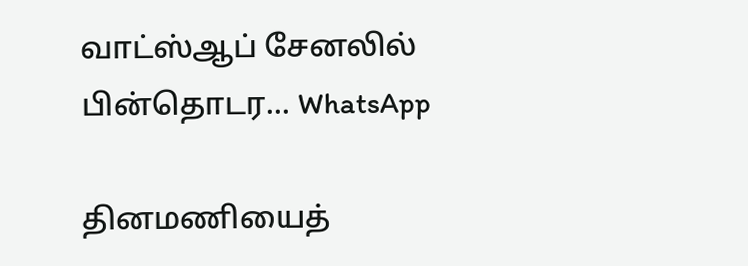வாட்ஸ்ஆப் சேனலில் பின்தொடர... WhatsApp

தினமணியைத்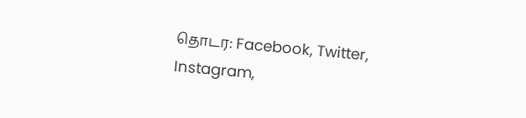தொடர: Facebook, Twitter, Instagram,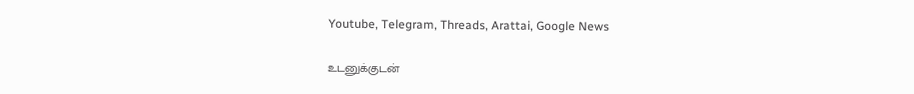Youtube, Telegram, Threads, Arattai, Google News

உடனுக்குடன்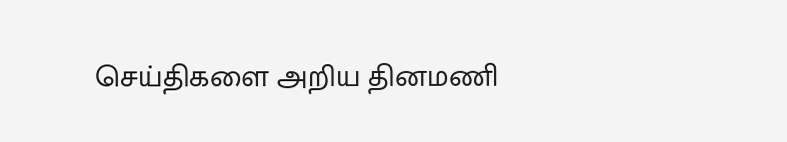செய்திகளை அறிய தினமணி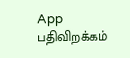App பதிவிறக்கம்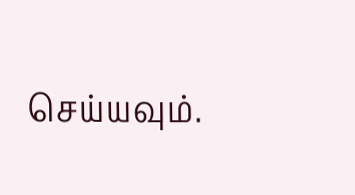செய்யவும்.